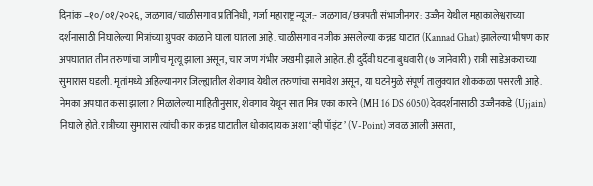दिनांक –१०/०१/२०२६, जळगाव/चाळीसगाव प्रतिनिधी, गर्जा महाराष्ट्र न्यूज:- जळगाव/छत्रपती संभाजीनगर: उज्जैन येथील महाकालेश्वराच्या दर्शनासाठी निघालेल्या मित्रांच्या ग्रुपवर काळाने घाला घातला आहे. चाळीसगाव नजीक असलेल्या कन्नड घाटात (Kannad Ghat) झालेल्या भीषण कार अपघातात तीन तरुणांचा जागीच मृत्यू झाला असून, चार जण गंभीर जखमी झाले आहेत. ही दुर्दैवी घटना बुधवारी (७ जानेवारी) रात्री साडेअकराच्या सुमारास घडली. मृतांमध्ये अहिल्यानगर जिल्ह्यातील शेवगाव येथील तरुणांचा समावेश असून, या घटनेमुळे संपूर्ण तालुक्यात शोककळा पसरली आहे.
नेमका अपघात कसा झाला? मिळालेल्या माहितीनुसार, शेवगाव येथून सात मित्र एका कारने (MH 16 DS 6050) देवदर्शनासाठी उज्जैनकडे (Ujjain) निघाले होते. रात्रीच्या सुमारास त्यांची कार कन्नड घाटातील धोकादायक अशा ‘व्ही पॉइंट’ (V-Point) जवळ आली असता,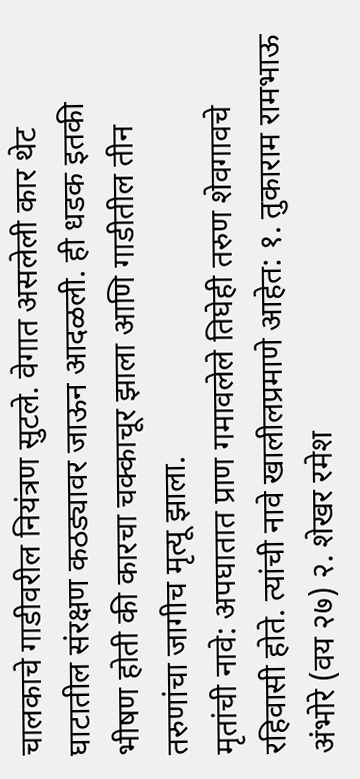चालकाचे गाडीवरील नियंत्रण सुटले. वेगात असलेली कार थेट घाटातील संरक्षण कठड्यावर जाऊन आदळली. ही धडक इतकी भीषण होती की कारचा चक्काचूर झाला आणि गाडीतील तीन तरुणांचा जागीच मृत्यू झाला.
मृतांची नावे: अपघातात प्राण गमावलेले तिघेही तरुण शेवगावचे रहिवासी होते. त्यांची नावे खालीलप्रमाणे आहेत: १. तुकाराम रामभाऊ अंभोरे (वय २७) २. शेखर रमेश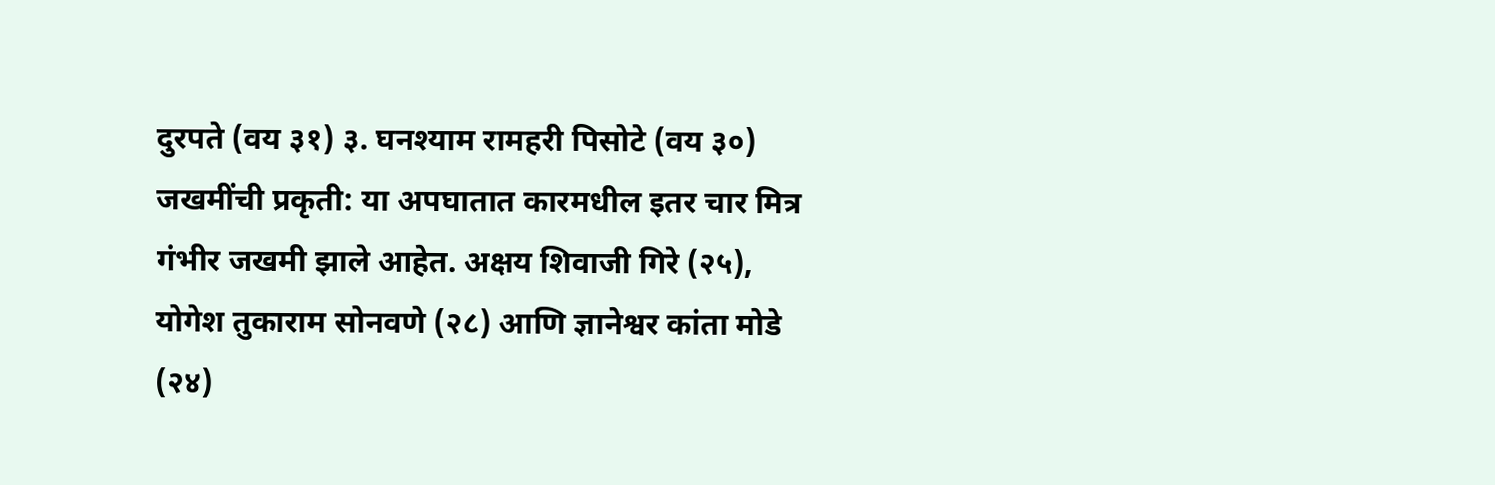दुरपते (वय ३१) ३. घनश्याम रामहरी पिसोटे (वय ३०)
जखमींची प्रकृती: या अपघातात कारमधील इतर चार मित्र गंभीर जखमी झाले आहेत. अक्षय शिवाजी गिरे (२५), योगेश तुकाराम सोनवणे (२८) आणि ज्ञानेश्वर कांता मोडे (२४)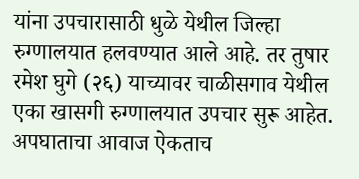यांना उपचारासाठी धुळे येथील जिल्हा रुग्णालयात हलवण्यात आले आहे. तर तुषार रमेश घुगे (२६) याच्यावर चाळीसगाव येथील एका खासगी रुग्णालयात उपचार सुरू आहेत. अपघाताचा आवाज ऐकताच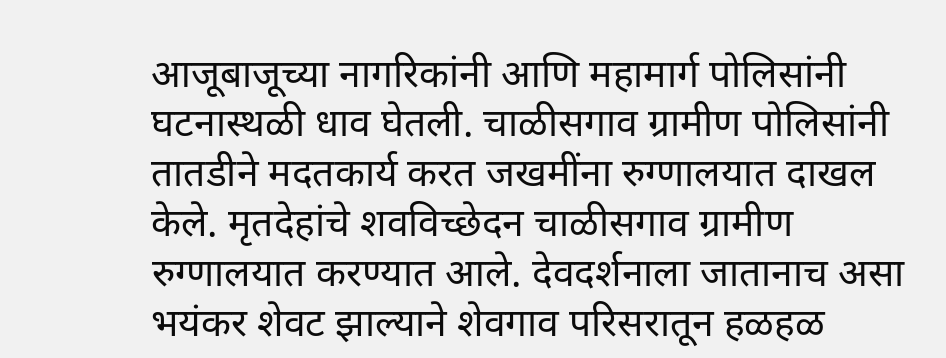आजूबाजूच्या नागरिकांनी आणि महामार्ग पोलिसांनी घटनास्थळी धाव घेतली. चाळीसगाव ग्रामीण पोलिसांनी तातडीने मदतकार्य करत जखमींना रुग्णालयात दाखल केले. मृतदेहांचे शवविच्छेदन चाळीसगाव ग्रामीण रुग्णालयात करण्यात आले. देवदर्शनाला जातानाच असा भयंकर शेवट झाल्याने शेवगाव परिसरातून हळहळ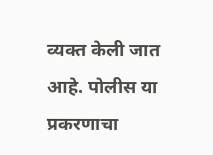व्यक्त केली जात आहे. पोलीस या प्रकरणाचा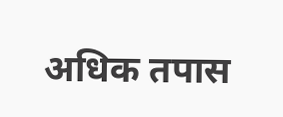अधिक तपास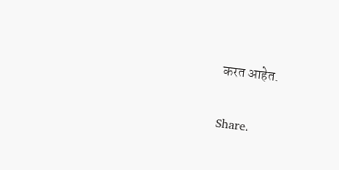करत आहेत.

Share.